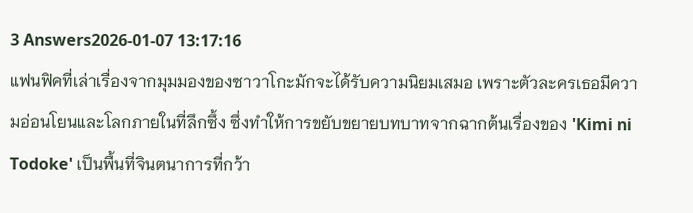3 Answers2026-01-07 13:17:16
แฟนฟิคที่เล่าเรื่องจากมุมมองของซาวาโกะมักจะได้รับความนิยมเสมอ เพราะตัวละครเธอมีความอ่อนโยนและโลกภายในที่ลึกซึ้ง ซึ่งทำให้การขยับขยายบทบาทจากฉากต้นเรื่องของ 'Kimi ni Todoke' เป็นพื้นที่จินตนาการที่กว้า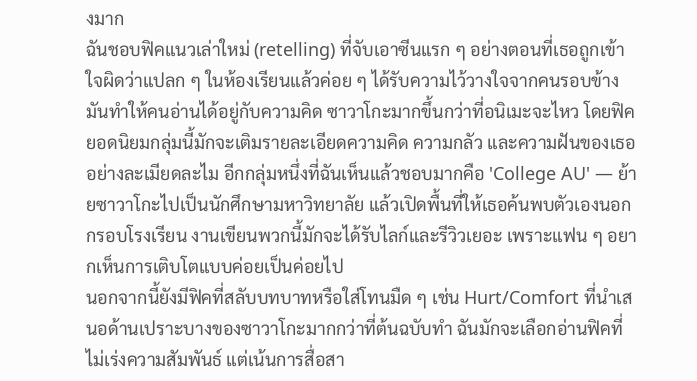งมาก
ฉันชอบฟิคแนวเล่าใหม่ (retelling) ที่จับเอาซีนแรก ๆ อย่างตอนที่เธอถูกเข้าใจผิดว่าแปลก ๆ ในห้องเรียนแล้วค่อย ๆ ได้รับความไว้วางใจจากคนรอบข้าง มันทำให้คนอ่านได้อยู่กับความคิด ซาวาโกะมากขึ้นกว่าที่อนิเมะจะไหว โดยฟิคยอดนิยมกลุ่มนี้มักจะเติมรายละเอียดความคิด ความกลัว และความฝันของเธออย่างละเมียดละไม อีกกลุ่มหนึ่งที่ฉันเห็นแล้วชอบมากคือ 'College AU' — ย้ายซาวาโกะไปเป็นนักศึกษามหาวิทยาลัย แล้วเปิดพื้นที่ให้เธอค้นพบตัวเองนอกกรอบโรงเรียน งานเขียนพวกนี้มักจะได้รับไลก์และรีวิวเยอะ เพราะแฟน ๆ อยากเห็นการเติบโตแบบค่อยเป็นค่อยไป
นอกจากนี้ยังมีฟิคที่สลับบทบาทหรือใส่โทนมืด ๆ เช่น Hurt/Comfort ที่นำเสนอด้านเปราะบางของซาวาโกะมากกว่าที่ต้นฉบับทำ ฉันมักจะเลือกอ่านฟิคที่ไม่เร่งความสัมพันธ์ แต่เน้นการสื่อสา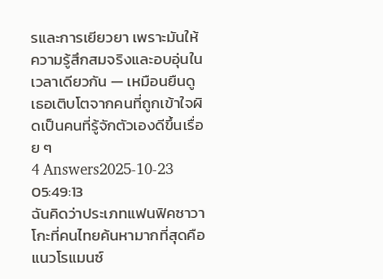รและการเยียวยา เพราะมันให้ความรู้สึกสมจริงและอบอุ่นในเวลาเดียวกัน — เหมือนยืนดูเธอเติบโตจากคนที่ถูกเข้าใจผิดเป็นคนที่รู้จักตัวเองดีขึ้นเรื่อย ๆ
4 Answers2025-10-23 05:49:13
ฉันคิดว่าประเภทแฟนฟิคซาวาโกะที่คนไทยค้นหามากที่สุดคือแนวโรแมนซ์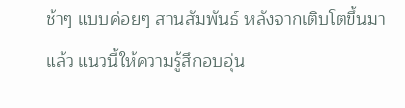ช้าๆ แบบค่อยๆ สานสัมพันธ์ หลังจากเติบโตขึ้นมาแล้ว แนวนี้ให้ความรู้สึกอบอุ่น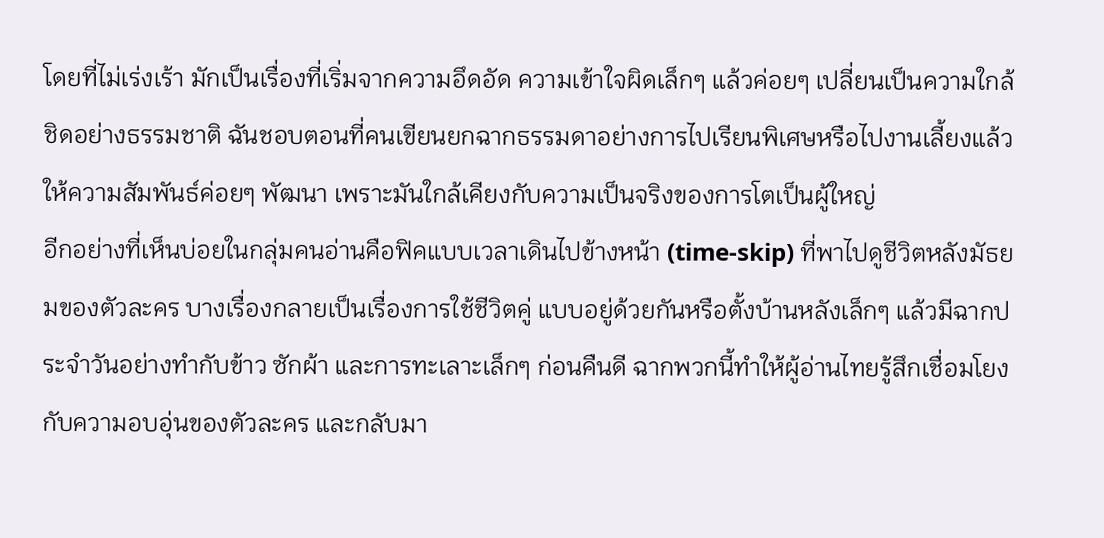โดยที่ไม่เร่งเร้า มักเป็นเรื่องที่เริ่มจากความอึดอัด ความเข้าใจผิดเล็กๆ แล้วค่อยๆ เปลี่ยนเป็นความใกล้ชิดอย่างธรรมชาติ ฉันชอบตอนที่คนเขียนยกฉากธรรมดาอย่างการไปเรียนพิเศษหรือไปงานเลี้ยงแล้วให้ความสัมพันธ์ค่อยๆ พัฒนา เพราะมันใกล้เคียงกับความเป็นจริงของการโตเป็นผู้ใหญ่
อีกอย่างที่เห็นบ่อยในกลุ่มคนอ่านคือฟิคแบบเวลาเดินไปข้างหน้า (time-skip) ที่พาไปดูชีวิตหลังมัธยมของตัวละคร บางเรื่องกลายเป็นเรื่องการใช้ชีวิตคู่ แบบอยู่ด้วยกันหรือตั้งบ้านหลังเล็กๆ แล้วมีฉากประจำวันอย่างทำกับข้าว ซักผ้า และการทะเลาะเล็กๆ ก่อนคืนดี ฉากพวกนี้ทำให้ผู้อ่านไทยรู้สึกเชื่อมโยงกับความอบอุ่นของตัวละคร และกลับมา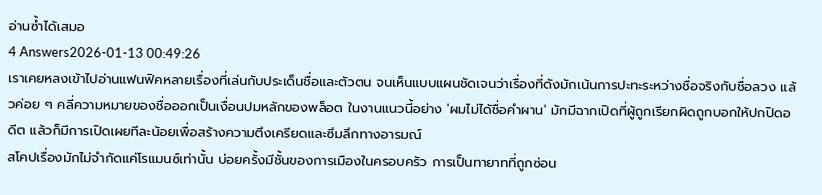อ่านซ้ำได้เสมอ
4 Answers2026-01-13 00:49:26
เราเคยหลงเข้าไปอ่านแฟนฟิคหลายเรื่องที่เล่นกับประเด็นชื่อและตัวตน จนเห็นแบบแผนชัดเจนว่าเรื่องที่ดังมักเน้นการปะทะระหว่างชื่อจริงกับชื่อลวง แล้วค่อย ๆ คลี่ความหมายของชื่อออกเป็นเงื่อนปมหลักของพล็อต ในงานแนวนี้อย่าง 'ผมไม่ได้ชื่อคําผาน' มักมีฉากเปิดที่ผู้ถูกเรียกผิดถูกบอกให้ปกปิดอดีต แล้วก็มีการเปิดเผยทีละน้อยเพื่อสร้างความตึงเครียดและซึมลึกทางอารมณ์
สโคปเรื่องมักไม่จำกัดแค่โรแมนซ์เท่านั้น บ่อยครั้งมีชั้นของการเมืองในครอบครัว การเป็นทายาทที่ถูกซ่อน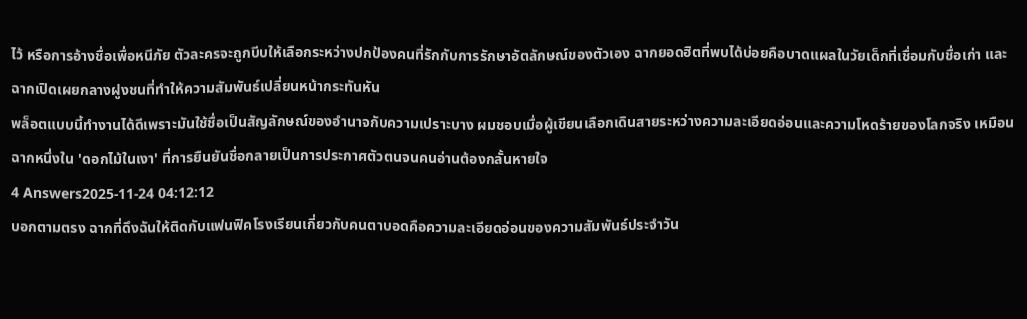ไว้ หรือการอ้างชื่อเพื่อหนีภัย ตัวละครจะถูกบีบให้เลือกระหว่างปกป้องคนที่รักกับการรักษาอัตลักษณ์ของตัวเอง ฉากยอดฮิตที่พบได้บ่อยคือบาดแผลในวัยเด็กที่เชื่อมกับชื่อเก่า และฉากเปิดเผยกลางฝูงชนที่ทำให้ความสัมพันธ์เปลี่ยนหน้ากระทันหัน
พล็อตแบบนี้ทำงานได้ดีเพราะมันใช้ชื่อเป็นสัญลักษณ์ของอำนาจกับความเปราะบาง ผมชอบเมื่อผู้เขียนเลือกเดินสายระหว่างความละเอียดอ่อนและความโหดร้ายของโลกจริง เหมือนฉากหนึ่งใน 'ดอกไม้ในเงา' ที่การยืนยันชื่อกลายเป็นการประกาศตัวตนจนคนอ่านต้องกลั้นหายใจ
4 Answers2025-11-24 04:12:12
บอกตามตรง ฉากที่ดึงฉันให้ติดกับแฟนฟิคโรงเรียนเกี่ยวกับคนตาบอดคือความละเอียดอ่อนของความสัมพันธ์ประจำวัน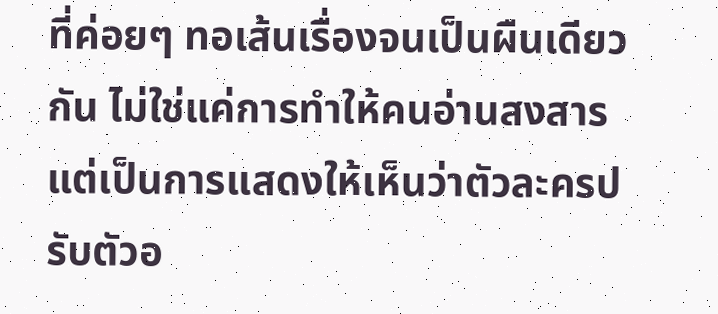ที่ค่อยๆ ทอเส้นเรื่องจนเป็นผืนเดียวกัน ไม่ใช่แค่การทำให้คนอ่านสงสาร แต่เป็นการแสดงให้เห็นว่าตัวละครปรับตัวอ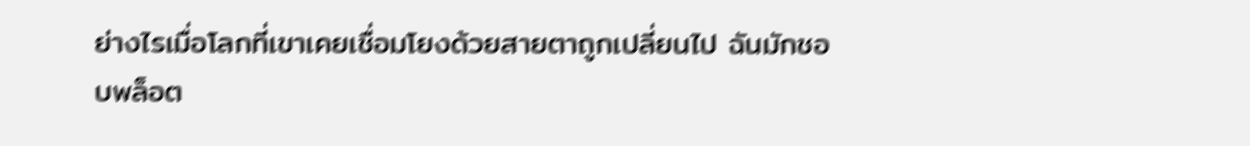ย่างไรเมื่อโลกที่เขาเคยเชื่อมโยงด้วยสายตาถูกเปลี่ยนไป ฉันมักชอบพล็อต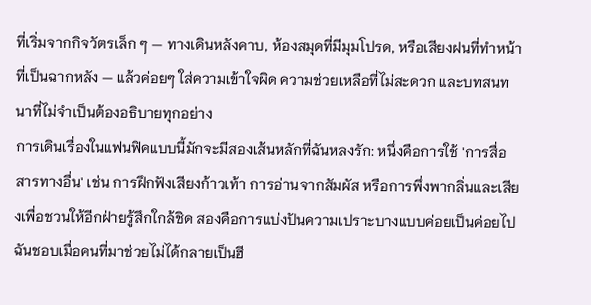ที่เริ่มจากกิจวัตรเล็ก ๆ — ทางเดินหลังคาบ, ห้องสมุดที่มีมุมโปรด, หรือเสียงฝนที่ทำหน้าที่เป็นฉากหลัง — แล้วค่อยๆ ใส่ความเข้าใจผิด ความช่วยเหลือที่ไม่สะดวก และบทสนทนาที่ไม่จำเป็นต้องอธิบายทุกอย่าง
การเดินเรื่องในแฟนฟิคแบบนี้มักจะมีสองเส้นหลักที่ฉันหลงรัก: หนึ่งคือการใช้ 'การสื่อสารทางอื่น' เช่น การฝึกฟังเสียงก้าวเท้า การอ่านจากสัมผัส หรือการพึ่งพากลิ่นและเสียงเพื่อชวนให้อีกฝ่ายรู้สึกใกล้ชิด สองคือการแบ่งปันความเปราะบางแบบค่อยเป็นค่อยไป ฉันชอบเมื่อคนที่มาช่วยไม่ได้กลายเป็นฮี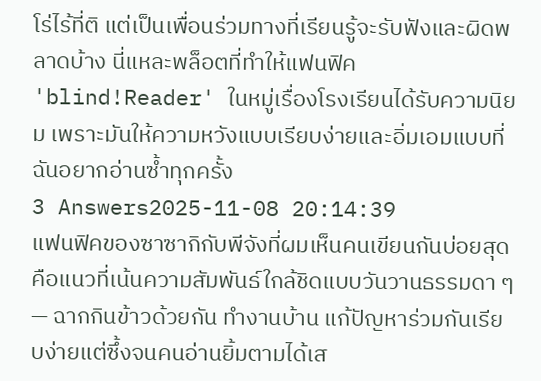โร่ไร้ที่ติ แต่เป็นเพื่อนร่วมทางที่เรียนรู้จะรับฟังและผิดพลาดบ้าง นี่แหละพล็อตที่ทำให้แฟนฟิค 'blind!Reader' ในหมู่เรื่องโรงเรียนได้รับความนิยม เพราะมันให้ความหวังแบบเรียบง่ายและอิ่มเอมแบบที่ฉันอยากอ่านซ้ำทุกครั้ง
3 Answers2025-11-08 20:14:39
แฟนฟิคของซาซากิกับพีจังที่ผมเห็นคนเขียนกันบ่อยสุดคือแนวที่เน้นความสัมพันธ์ใกล้ชิดแบบวันวานธรรมดา ๆ — ฉากกินข้าวด้วยกัน ทำงานบ้าน แก้ปัญหาร่วมกันเรียบง่ายแต่ซึ้งจนคนอ่านยิ้มตามได้เส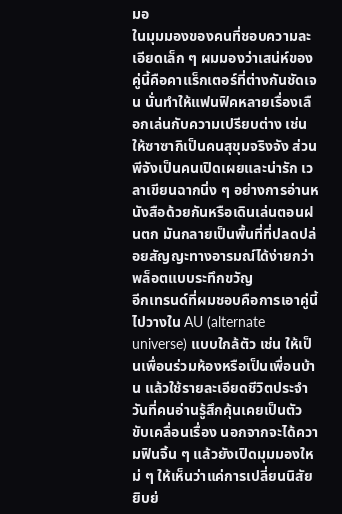มอ
ในมุมมองของคนที่ชอบความละเอียดเล็ก ๆ ผมมองว่าเสน่ห์ของคู่นี้คือคาแร็กเตอร์ที่ต่างกันชัดเจน นั่นทำให้แฟนฟิคหลายเรื่องเลือกเล่นกับความเปรียบต่าง เช่น ให้ซาซากิเป็นคนสุขุมจริงจัง ส่วนพีจังเป็นคนเปิดเผยและน่ารัก เวลาเขียนฉากนิ่ง ๆ อย่างการอ่านหนังสือด้วยกันหรือเดินเล่นตอนฝนตก มันกลายเป็นพื้นที่ที่ปลดปล่อยสัญญะทางอารมณ์ได้ง่ายกว่าพล็อตแบบระทึกขวัญ
อีกเทรนด์ที่ผมชอบคือการเอาคู่นี้ไปวางใน AU (alternate universe) แบบใกล้ตัว เช่น ให้เป็นเพื่อนร่วมห้องหรือเป็นเพื่อนบ้าน แล้วใช้รายละเอียดชีวิตประจำวันที่คนอ่านรู้สึกคุ้นเคยเป็นตัวขับเคลื่อนเรื่อง นอกจากจะได้ความฟินจิ้น ๆ แล้วยังเปิดมุมมองใหม่ ๆ ให้เห็นว่าแค่การเปลี่ยนนิสัยยิบย่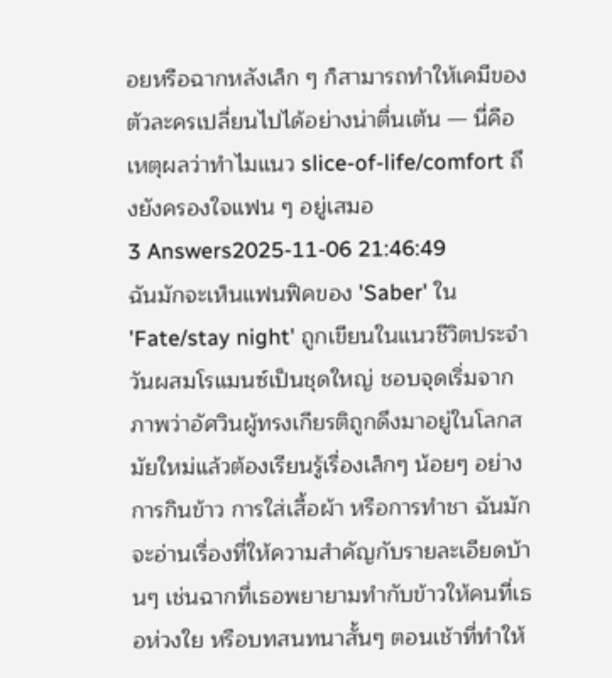อยหรือฉากหลังเล็ก ๆ ก็สามารถทำให้เคมีของตัวละครเปลี่ยนไปได้อย่างน่าตื่นเต้น — นี่คือเหตุผลว่าทำไมแนว slice-of-life/comfort ถึงยังครองใจแฟน ๆ อยู่เสมอ
3 Answers2025-11-06 21:46:49
ฉันมักจะเห็นแฟนฟิคของ 'Saber' ใน 'Fate/stay night' ถูกเขียนในแนวชีวิตประจำวันผสมโรแมนซ์เป็นชุดใหญ่ ชอบจุดเริ่มจากภาพว่าอัศวินผู้ทรงเกียรติถูกดึงมาอยู่ในโลกสมัยใหม่แล้วต้องเรียนรู้เรื่องเล็กๆ น้อยๆ อย่างการกินข้าว การใส่เสื้อผ้า หรือการทำชา ฉันมักจะอ่านเรื่องที่ให้ความสำคัญกับรายละเอียดบ้านๆ เช่นฉากที่เธอพยายามทำกับข้าวให้คนที่เธอห่วงใย หรือบทสนทนาสั้นๆ ตอนเช้าที่ทำให้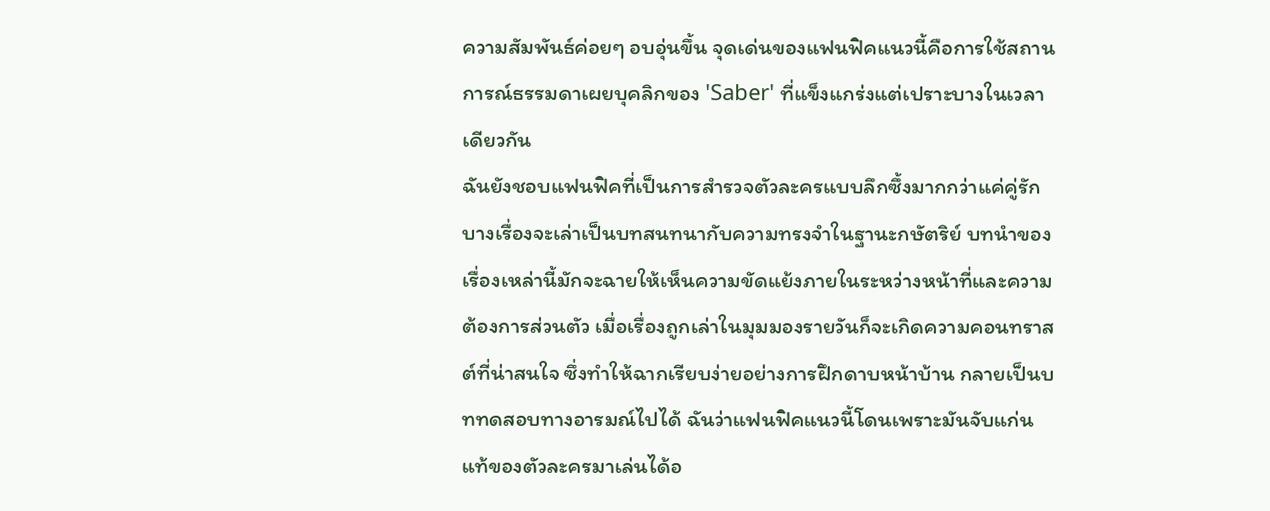ความสัมพันธ์ค่อยๆ อบอุ่นขึ้น จุดเด่นของแฟนฟิคแนวนี้คือการใช้สถานการณ์ธรรมดาเผยบุคลิกของ 'Saber' ที่แข็งแกร่งแต่เปราะบางในเวลาเดียวกัน
ฉันยังชอบแฟนฟิคที่เป็นการสำรวจตัวละครแบบลึกซึ้งมากกว่าแค่คู่รัก บางเรื่องจะเล่าเป็นบทสนทนากับความทรงจำในฐานะกษัตริย์ บทนำของเรื่องเหล่านี้มักจะฉายให้เห็นความขัดแย้งภายในระหว่างหน้าที่และความต้องการส่วนตัว เมื่อเรื่องถูกเล่าในมุมมองรายวันก็จะเกิดความคอนทราสต์ที่น่าสนใจ ซึ่งทำให้ฉากเรียบง่ายอย่างการฝึกดาบหน้าบ้าน กลายเป็นบททดสอบทางอารมณ์ไปได้ ฉันว่าแฟนฟิคแนวนี้โดนเพราะมันจับแก่นแท้ของตัวละครมาเล่นได้อ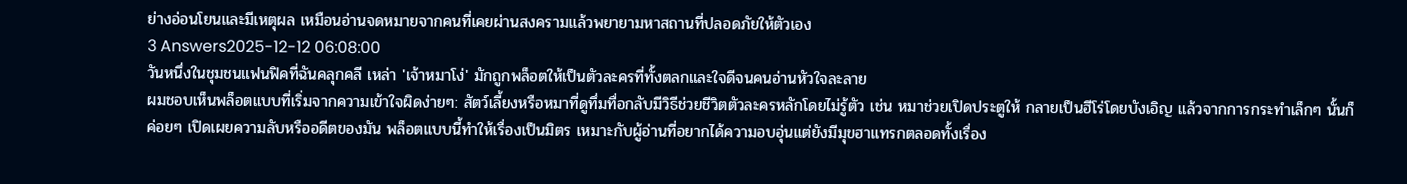ย่างอ่อนโยนและมีเหตุผล เหมือนอ่านจดหมายจากคนที่เคยผ่านสงครามแล้วพยายามหาสถานที่ปลอดภัยให้ตัวเอง
3 Answers2025-12-12 06:08:00
วันหนึ่งในชุมชนแฟนฟิคที่ฉันคลุกคลี เหล่า 'เจ้าหมาโง่' มักถูกพล็อตให้เป็นตัวละครที่ทั้งตลกและใจดีจนคนอ่านหัวใจละลาย
ผมชอบเห็นพล็อตแบบที่เริ่มจากความเข้าใจผิดง่ายๆ: สัตว์เลี้ยงหรือหมาที่ดูทึ่มทื่อกลับมีวิธีช่วยชีวิตตัวละครหลักโดยไม่รู้ตัว เช่น หมาช่วยเปิดประตูให้ กลายเป็นฮีโร่โดยบังเอิญ แล้วจากการกระทำเล็กๆ นั้นก็ค่อยๆ เปิดเผยความลับหรืออดีตของมัน พล็อตแบบนี้ทำให้เรื่องเป็นมิตร เหมาะกับผู้อ่านที่อยากได้ความอบอุ่นแต่ยังมีมุขฮาแทรกตลอดทั้งเรื่อง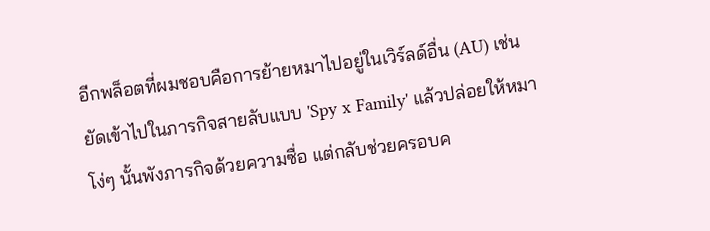อีกพล็อตที่ผมชอบคือการย้ายหมาไปอยู่ในเวิร์ลด์อื่น (AU) เช่น ยัดเข้าไปในภารกิจสายลับแบบ 'Spy x Family' แล้วปล่อยให้หมาโง่ๆ นั้นพังภารกิจด้วยความซื่อ แต่กลับช่วยครอบค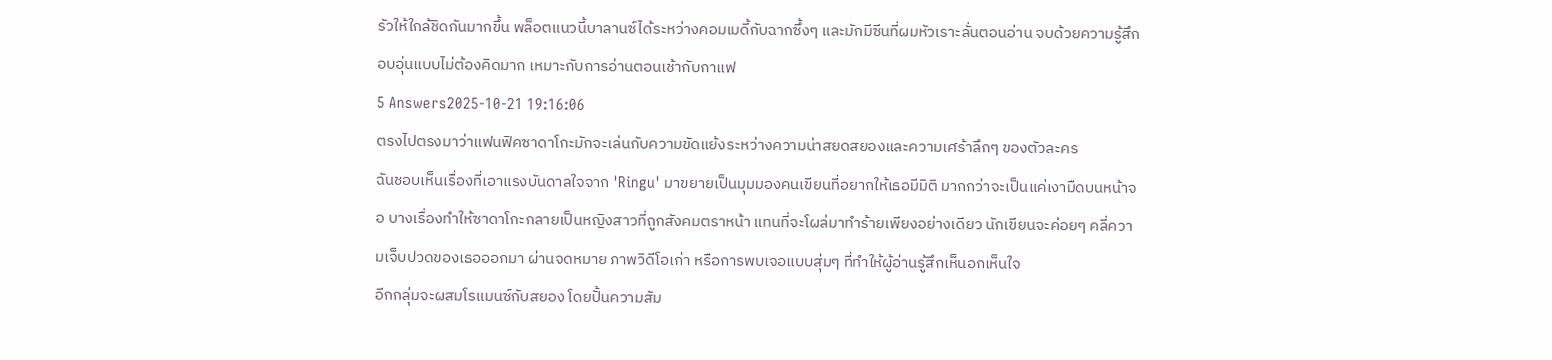รัวให้ใกล้ชิดกันมากขึ้น พล็อตแนวนี้บาลานซ์ได้ระหว่างคอมเมดี้กับฉากซึ้งๆ และมักมีซีนที่ผมหัวเราะลั่นตอนอ่าน จบด้วยความรู้สึกอบอุ่นแบบไม่ต้องคิดมาก เหมาะกับการอ่านตอนเช้ากับกาแฟ
5 Answers2025-10-21 19:16:06
ตรงไปตรงมาว่าแฟนฟิคซาดาโกะมักจะเล่นกับความขัดแย้งระหว่างความน่าสยดสยองและความเศร้าลึกๆ ของตัวละคร
ฉันชอบเห็นเรื่องที่เอาแรงบันดาลใจจาก 'Ringu' มาขยายเป็นมุมมองคนเขียนที่อยากให้เธอมีมิติ มากกว่าจะเป็นแค่เงามืดบนหน้าจอ บางเรื่องทำให้ซาดาโกะกลายเป็นหญิงสาวที่ถูกสังคมตราหน้า แทนที่จะโผล่มาทำร้ายเพียงอย่างเดียว นักเขียนจะค่อยๆ คลี่ความเจ็บปวดของเธอออกมา ผ่านจดหมาย ภาพวิดีโอเก่า หรือการพบเจอแบบสุ่มๆ ที่ทำให้ผู้อ่านรู้สึกเห็นอกเห็นใจ
อีกกลุ่มจะผสมโรแมนซ์กับสยอง โดยปั้นความสัม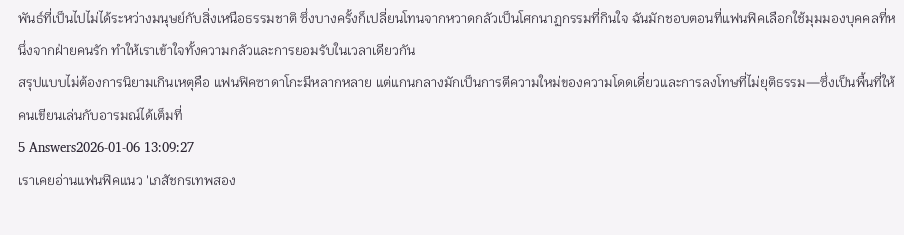พันธ์ที่เป็นไปไม่ได้ระหว่างมนุษย์กับสิ่งเหนือธรรมชาติ ซึ่งบางครั้งก็เปลี่ยนโทนจากหวาดกลัวเป็นโศกนาฏกรรมที่กินใจ ฉันมักชอบตอนที่แฟนฟิคเลือกใช้มุมมองบุคคลที่หนึ่งจากฝ่ายคนรัก ทำให้เราเข้าใจทั้งความกลัวและการยอมรับในเวลาเดียวกัน
สรุปแบบไม่ต้องการนิยามเกินเหตุคือ แฟนฟิคซาดาโกะมีหลากหลาย แต่แกนกลางมักเป็นการตีความใหม่ของความโดดเดี่ยวและการลงโทษที่ไม่ยุติธรรม—ซึ่งเป็นพื้นที่ให้คนเขียนเล่นกับอารมณ์ได้เต็มที่
5 Answers2026-01-06 13:09:27
เราเคยอ่านแฟนฟิคแนว 'เภสัชกรเทพสอง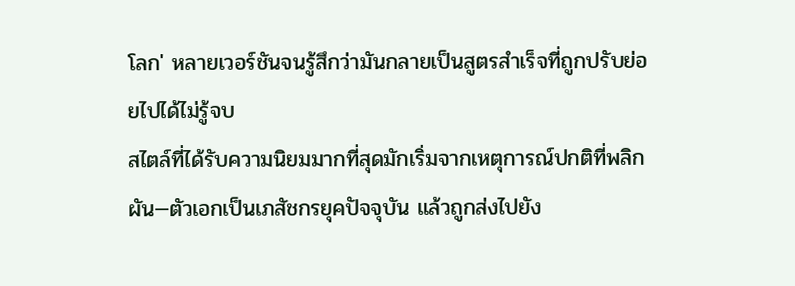โลก' หลายเวอร์ชันจนรู้สึกว่ามันกลายเป็นสูตรสำเร็จที่ถูกปรับย่อยไปได้ไม่รู้จบ
สไตล์ที่ได้รับความนิยมมากที่สุดมักเริ่มจากเหตุการณ์ปกติที่พลิกผัน—ตัวเอกเป็นเภสัชกรยุคปัจจุบัน แล้วถูกส่งไปยัง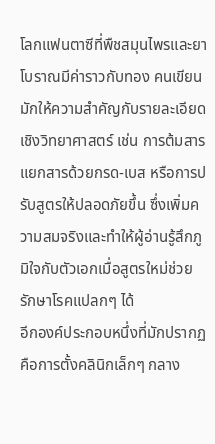โลกแฟนตาซีที่พืชสมุนไพรและยาโบราณมีค่าราวกับทอง คนเขียนมักให้ความสำคัญกับรายละเอียดเชิงวิทยาศาสตร์ เช่น การต้มสาร แยกสารด้วยกรด-เบส หรือการปรับสูตรให้ปลอดภัยขึ้น ซึ่งเพิ่มความสมจริงและทำให้ผู้อ่านรู้สึกภูมิใจกับตัวเอกเมื่อสูตรใหม่ช่วยรักษาโรคแปลกๆ ได้
อีกองค์ประกอบหนึ่งที่มักปรากฏคือการตั้งคลินิกเล็กๆ กลาง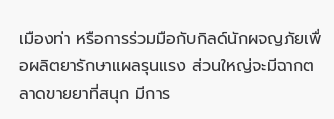เมืองท่า หรือการร่วมมือกับกิลด์นักผจญภัยเพื่อผลิตยารักษาแผลรุนแรง ส่วนใหญ่จะมีฉากตลาดขายยาที่สนุก มีการ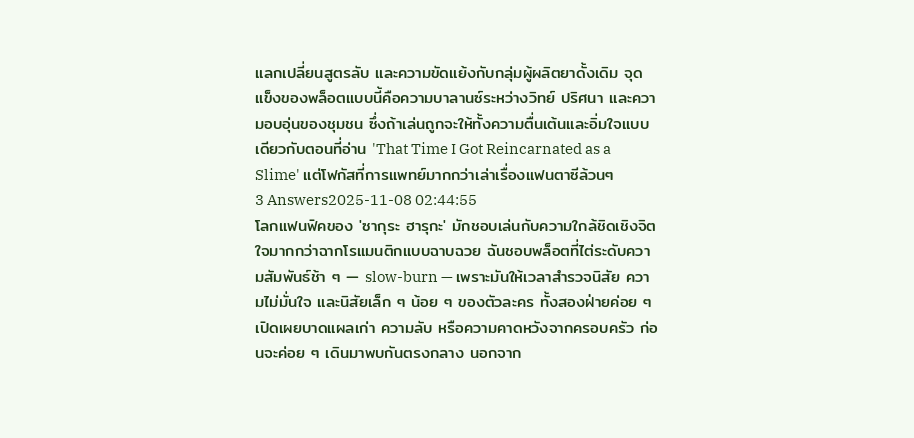แลกเปลี่ยนสูตรลับ และความขัดแย้งกับกลุ่มผู้ผลิตยาดั้งเดิม จุดแข็งของพล็อตแบบนี้คือความบาลานซ์ระหว่างวิทย์ ปริศนา และความอบอุ่นของชุมชน ซึ่งถ้าเล่นถูกจะให้ทั้งความตื่นเต้นและอิ่มใจแบบเดียวกับตอนที่อ่าน 'That Time I Got Reincarnated as a Slime' แต่โฟกัสที่การแพทย์มากกว่าเล่าเรื่องแฟนตาซีล้วนๆ
3 Answers2025-11-08 02:44:55
โลกแฟนฟิคของ 'ซากุระ ฮารุกะ' มักชอบเล่นกับความใกล้ชิดเชิงจิตใจมากกว่าฉากโรแมนติกแบบฉาบฉวย ฉันชอบพล็อตที่ไต่ระดับความสัมพันธ์ช้า ๆ — slow-burn — เพราะมันให้เวลาสำรวจนิสัย ความไม่มั่นใจ และนิสัยเล็ก ๆ น้อย ๆ ของตัวละคร ทั้งสองฝ่ายค่อย ๆ เปิดเผยบาดแผลเก่า ความลับ หรือความคาดหวังจากครอบครัว ก่อนจะค่อย ๆ เดินมาพบกันตรงกลาง นอกจาก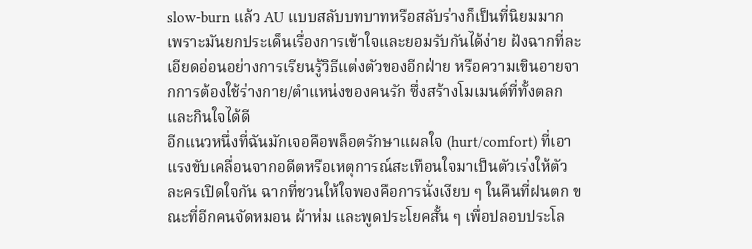slow-burn แล้ว AU แบบสลับบทบาทหรือสลับร่างก็เป็นที่นิยมมาก เพราะมันยกประเด็นเรื่องการเข้าใจและยอมรับกันได้ง่าย ฝังฉากที่ละเอียดอ่อนอย่างการเรียนรู้วิธีแต่งตัวของอีกฝ่าย หรือความเขินอายจากการต้องใช้ร่างกาย/ตำแหน่งของคนรัก ซึ่งสร้างโมเมนต์ที่ทั้งตลกและกินใจได้ดี
อีกแนวหนึ่งที่ฉันมักเจอคือพล็อตรักษาแผลใจ (hurt/comfort) ที่เอาแรงขับเคลื่อนจากอดีตหรือเหตุการณ์สะเทือนใจมาเป็นตัวเร่งให้ตัวละครเปิดใจกัน ฉากที่ชวนให้ใจพองคือการนั่งเงียบ ๆ ในคืนที่ฝนตก ขณะที่อีกคนจัดหมอน ผ้าห่ม และพูดประโยคสั้น ๆ เพื่อปลอบประโล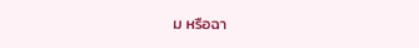ม หรือฉา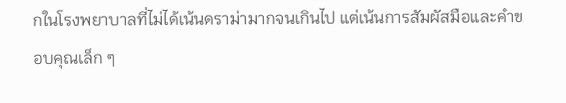กในโรงพยาบาลที่ไม่ได้เน้นดราม่ามากจนเกินไป แต่เน้นการสัมผัสมือและคำขอบคุณเล็ก ๆ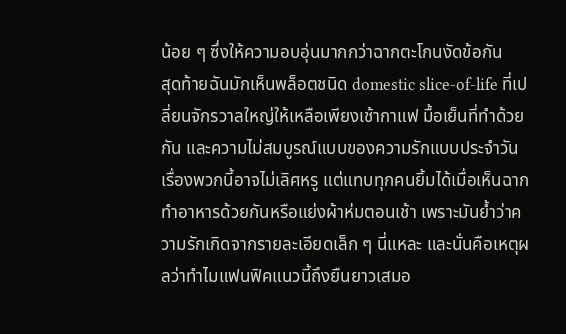น้อย ๆ ซึ่งให้ความอบอุ่นมากกว่าฉากตะโกนงัดข้อกัน
สุดท้ายฉันมักเห็นพล็อตชนิด domestic slice-of-life ที่เปลี่ยนจักรวาลใหญ่ให้เหลือเพียงเช้ากาแฟ มื้อเย็นที่ทำด้วยกัน และความไม่สมบูรณ์แบบของความรักแบบประจำวัน เรื่องพวกนี้อาจไม่เลิศหรู แต่แทบทุกคนยิ้มได้เมื่อเห็นฉากทำอาหารด้วยกันหรือแย่งผ้าห่มตอนเช้า เพราะมันย้ำว่าความรักเกิดจากรายละเอียดเล็ก ๆ นี่แหละ และนั่นคือเหตุผลว่าทำไมแฟนฟิคแนวนี้ถึงยืนยาวเสมอ